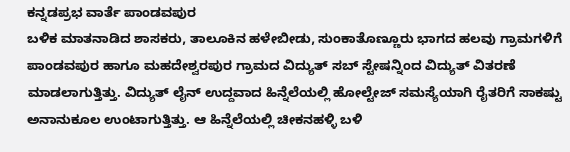ಕನ್ನಡಪ್ರಭ ವಾರ್ತೆ ಪಾಂಡವಪುರ
ಬಳಿಕ ಮಾತನಾಡಿದ ಶಾಸಕರು, ತಾಲೂಕಿನ ಹಳೇಬೀಡು, ಸುಂಕಾತೊಣ್ಣೂರು ಭಾಗದ ಹಲವು ಗ್ರಾಮಗಳಿಗೆ ಪಾಂಡವಪುರ ಹಾಗೂ ಮಹದೇಶ್ವರಪುರ ಗ್ರಾಮದ ವಿದ್ಯುತ್ ಸಬ್ ಸ್ಟೇಷನ್ನಿಂದ ವಿದ್ಯುತ್ ವಿತರಣೆ ಮಾಡಲಾಗುತ್ತಿತ್ತು. ವಿದ್ಯುತ್ ಲೈನ್ ಉದ್ದವಾದ ಹಿನ್ನೆಲೆಯಲ್ಲಿ ಹೋಲ್ಟೇಜ್ ಸಮಸ್ಯೆಯಾಗಿ ರೈತರಿಗೆ ಸಾಕಷ್ಟು ಅನಾನುಕೂಲ ಉಂಟಾಗುತ್ತಿತ್ತು. ಆ ಹಿನ್ನೆಲೆಯಲ್ಲಿ ಚೀಕನಹಳ್ಳಿ ಬಳಿ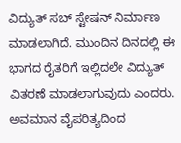ವಿದ್ಯುತ್ ಸಬ್ ಸ್ಟೇಷನ್ ನಿರ್ಮಾಣ ಮಾಡಲಾಗಿದೆ. ಮುಂದಿನ ದಿನದಲ್ಲಿ ಈ ಭಾಗದ ರೈತರಿಗೆ ಇಲ್ಲಿದಲೇ ವಿದ್ಯುತ್ ವಿತರಣೆ ಮಾಡಲಾಗುವುದು ಎಂದರು.
ಅವಮಾನ ವೈಪರಿತ್ಯದಿಂದ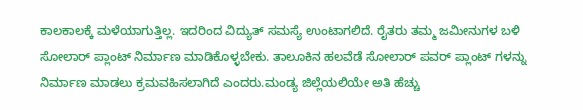ಕಾಲಕಾಲಕ್ಕೆ ಮಳೆಯಾಗುತ್ತಿಲ್ಲ. ಇದರಿಂದ ವಿದ್ಯುತ್ ಸಮಸ್ಯೆ ಉಂಟಾಗಲಿದೆ. ರೈತರು ತಮ್ಮ ಜಮೀನುಗಳ ಬಳಿ ಸೋಲಾರ್ ಪ್ಲಾಂಟ್ ನಿರ್ಮಾಣ ಮಾಡಿಕೊಳ್ಳಬೇಕು. ತಾಲೂಕಿನ ಹಲವೆಡೆ ಸೋಲಾರ್ ಪವರ್ ಪ್ಲಾಂಟ್ ಗಳನ್ನು ನಿರ್ಮಾಣ ಮಾಡಲು ಕ್ರಮವಹಿಸಲಾಗಿದೆ ಎಂದರು.ಮಂಡ್ಯ ಜಿಲ್ಲೆಯಲಿಯೇ ಅತಿ ಹೆಚ್ಚು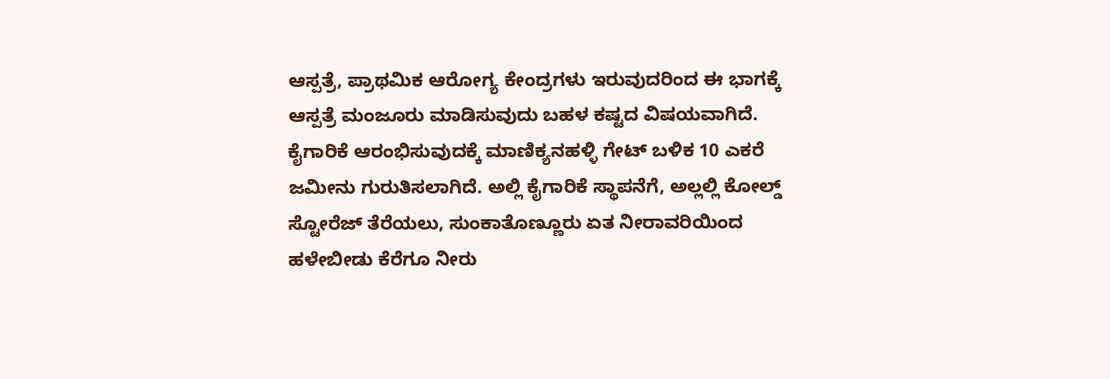ಆಸ್ಪತ್ರೆ, ಪ್ರಾಥಮಿಕ ಆರೋಗ್ಯ ಕೇಂದ್ರಗಳು ಇರುವುದರಿಂದ ಈ ಭಾಗಕ್ಕೆ ಆಸ್ಪತ್ರೆ ಮಂಜೂರು ಮಾಡಿಸುವುದು ಬಹಳ ಕಷ್ಟದ ವಿಷಯವಾಗಿದೆ. ಕೈಗಾರಿಕೆ ಆರಂಭಿಸುವುದಕ್ಕೆ ಮಾಣಿಕ್ಯನಹಳ್ಳಿ ಗೇಟ್ ಬಳಿಕ 10 ಎಕರೆ ಜಮೀನು ಗುರುತಿಸಲಾಗಿದೆ. ಅಲ್ಲಿ ಕೈಗಾರಿಕೆ ಸ್ಥಾಪನೆಗೆ, ಅಲ್ಲಲ್ಲಿ ಕೋಲ್ಡ್ ಸ್ಟೋರೆಜ್ ತೆರೆಯಲು, ಸುಂಕಾತೊಣ್ಣೂರು ಏತ ನೀರಾವರಿಯಿಂದ ಹಳೇಬೀಡು ಕೆರೆಗೂ ನೀರು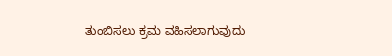ತುಂಬಿಸಲು ಕ್ರಮ ವಹಿಸಲಾಗುವುದು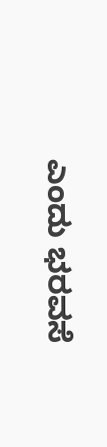ಎಂದು ಭರವಸೆ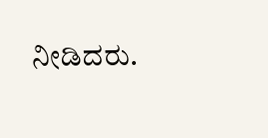ನೀಡಿದರು.